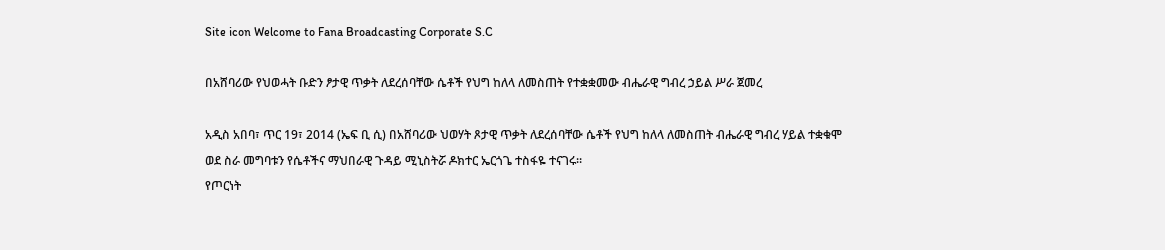Site icon Welcome to Fana Broadcasting Corporate S.C

በአሸባሪው የህወሓት ቡድን ፆታዊ ጥቃት ለደረሰባቸው ሴቶች የህግ ከለላ ለመስጠት የተቋቋመው ብሔራዊ ግብረ ኃይል ሥራ ጀመረ

አዲስ አበባ፣ ጥር 19፣ 2014 (ኤፍ ቢ ሲ) በአሸባሪው ህወሃት ጾታዊ ጥቃት ለደረሰባቸው ሴቶች የህግ ከለላ ለመስጠት ብሔራዊ ግብረ ሃይል ተቋቁሞ ወደ ስራ መግባቱን የሴቶችና ማህበራዊ ጉዳይ ሚኒስትሯ ዶክተር ኤርጎጌ ተስፋዬ ተናገሩ።
የጦርነት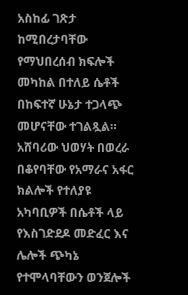አስከፊ ገጽታ ከሚበረታባቸው የማህበረሰብ ክፍሎች መካከል በተለይ ሴቶች በከፍተኛ ሁኔታ ተጋላጭ መሆናቸው ተገልጿል።
አሸባሪው ህወሃት በወረራ በቆየባቸው የአማራና አፋር ክልሎች የተለያዩ አካባቢዎች በሴቶች ላይ የእስገድደዶ መድፈር እና ሌሎች ጭካኔ የተሞላባቸውን ወንጀሎች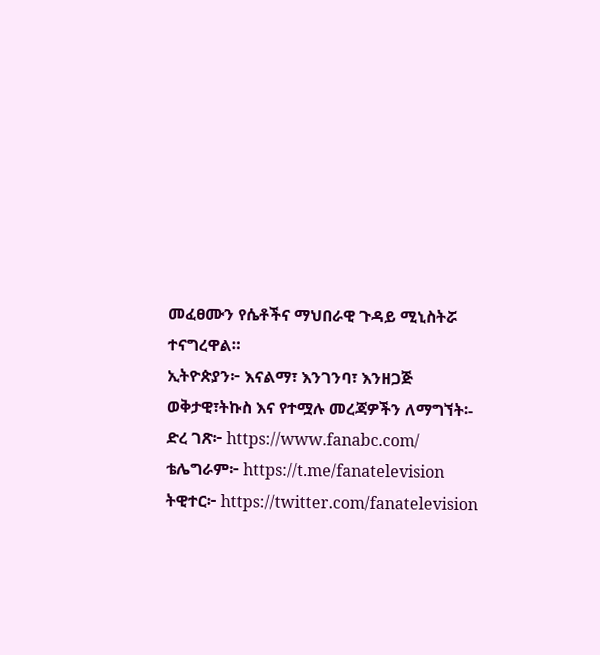መፈፀሙን የሴቶችና ማህበራዊ ጉዳይ ሚኒስትሯ ተናግረዋል።
ኢትዮጵያን፦ እናልማ፣ እንገንባ፣ እንዘጋጅ
ወቅታዊ፣ትኩስ እና የተሟሉ መረጃዎችን ለማግኘት፡-
ድረ ገጽ፦ https://www.fanabc.com/
ቴሌግራም፦ https://t.me/fanatelevision
ትዊተር፦ https://twitter.com/fanatelevision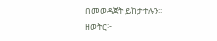በመወዳጀት ይከታተሉን፡፡
ዘወትር፦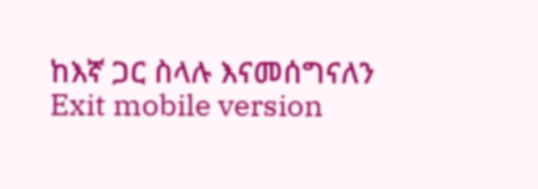ከእኛ ጋር ስላሉ እናመሰግናለን
Exit mobile version